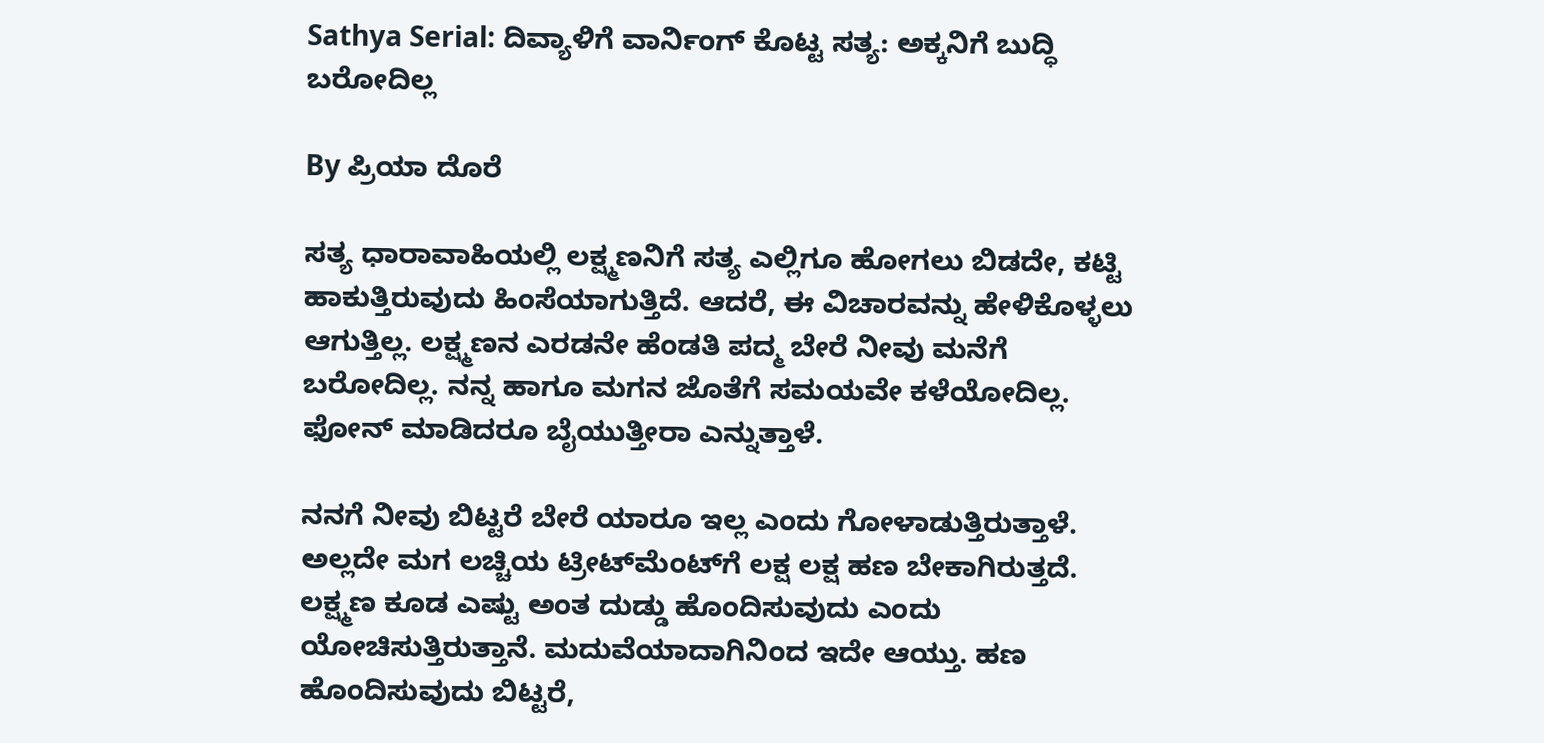Sathya Serial: ದಿವ್ಯಾಳಿಗೆ ವಾರ್ನಿಂಗ್ ಕೊಟ್ಟ ಸತ್ಯ: ಅಕ್ಕನಿಗೆ ಬುದ್ಧಿ ಬರೋದಿಲ್ಲ

By ಪ್ರಿಯಾ ದೊರೆ

ಸತ್ಯ ಧಾರಾವಾಹಿಯಲ್ಲಿ ಲಕ್ಷ್ಮಣನಿಗೆ ಸತ್ಯ ಎಲ್ಲಿಗೂ ಹೋಗಲು ಬಿಡದೇ, ಕಟ್ಟಿ ಹಾಕುತ್ತಿರುವುದು ಹಿಂಸೆಯಾಗುತ್ತಿದೆ. ಆದರೆ, ಈ ವಿಚಾರವನ್ನು ಹೇಳಿಕೊಳ್ಳಲು ಆಗುತ್ತಿಲ್ಲ. ಲಕ್ಷ್ಮಣನ ಎರಡನೇ ಹೆಂಡತಿ ಪದ್ಮ ಬೇರೆ ನೀವು ಮನೆಗೆ ಬರೋದಿಲ್ಲ. ನನ್ನ ಹಾಗೂ ಮಗನ ಜೊತೆಗೆ ಸಮಯವೇ ಕಳೆಯೋದಿಲ್ಲ. ಫೋನ್ ಮಾಡಿದರೂ ಬೈಯುತ್ತೀರಾ ಎನ್ನುತ್ತಾಳೆ.

ನನಗೆ ನೀವು ಬಿಟ್ಟರೆ ಬೇರೆ ಯಾರೂ ಇಲ್ಲ ಎಂದು ಗೋಳಾಡುತ್ತಿರುತ್ತಾಳೆ. ಅಲ್ಲದೇ ಮಗ ಲಚ್ಚಿಯ ಟ್ರೀಟ್‌ಮೆಂಟ್‌ಗೆ ಲಕ್ಷ ಲಕ್ಷ ಹಣ ಬೇಕಾಗಿರುತ್ತದೆ. ಲಕ್ಷ್ಮಣ ಕೂಡ ಎಷ್ಟು ಅಂತ ದುಡ್ಡು ಹೊಂದಿಸುವುದು ಎಂದು ಯೋಚಿಸುತ್ತಿರುತ್ತಾನೆ. ಮದುವೆಯಾದಾಗಿನಿಂದ ಇದೇ ಆಯ್ತು. ಹಣ ಹೊಂದಿಸುವುದು ಬಿಟ್ಟರೆ,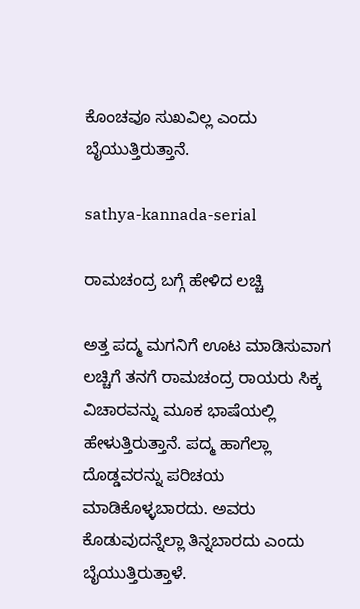ಕೊಂಚವೂ ಸುಖವಿಲ್ಲ ಎಂದು ಬೈಯುತ್ತಿರುತ್ತಾನೆ.

sathya-kannada-serial

ರಾಮಚಂದ್ರ ಬಗ್ಗೆ ಹೇಳಿದ ಲಚ್ಚಿ

ಅತ್ತ ಪದ್ಮ ಮಗನಿಗೆ ಊಟ ಮಾಡಿಸುವಾಗ ಲಚ್ಚಿಗೆ ತನಗೆ ರಾಮಚಂದ್ರ ರಾಯರು ಸಿಕ್ಕ ವಿಚಾರವನ್ನು ಮೂಕ ಭಾಷೆಯಲ್ಲಿ ಹೇಳುತ್ತಿರುತ್ತಾನೆ. ಪದ್ಮ ಹಾಗೆಲ್ಲಾ ದೊಡ್ಡವರನ್ನು ಪರಿಚಯ ಮಾಡಿಕೊಳ್ಳಬಾರದು. ಅವರು ಕೊಡುವುದನ್ನೆಲ್ಲಾ ತಿನ್ನಬಾರದು ಎಂದು ಬೈಯುತ್ತಿರುತ್ತಾಳೆ.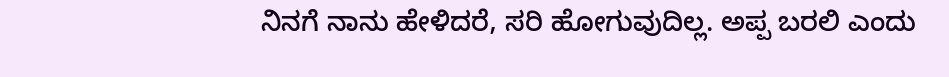ನಿನಗೆ ನಾನು ಹೇಳಿದರೆ, ಸರಿ ಹೋಗುವುದಿಲ್ಲ. ಅಪ್ಪ ಬರಲಿ ಎಂದು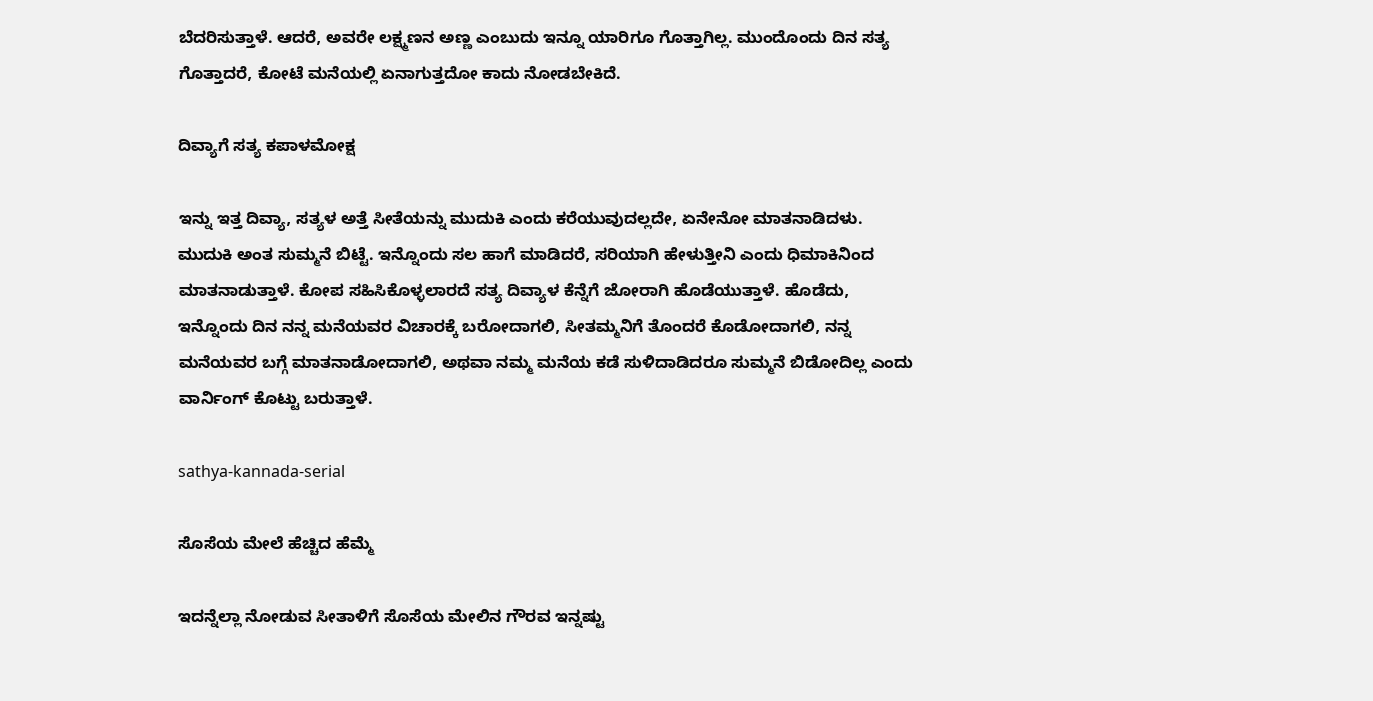ಬೆದರಿಸುತ್ತಾಳೆ. ಆದರೆ, ಅವರೇ ಲಕ್ಷ್ಮಣನ ಅಣ್ಣ ಎಂಬುದು ಇನ್ನೂ ಯಾರಿಗೂ ಗೊತ್ತಾಗಿಲ್ಲ. ಮುಂದೊಂದು ದಿನ ಸತ್ಯ ಗೊತ್ತಾದರೆ, ಕೋಟೆ ಮನೆಯಲ್ಲಿ ಏನಾಗುತ್ತದೋ ಕಾದು ನೋಡಬೇಕಿದೆ.

ದಿವ್ಯಾಗೆ ಸತ್ಯ ಕಪಾಳಮೋಕ್ಷ

ಇನ್ನು ಇತ್ತ ದಿವ್ಯಾ, ಸತ್ಯಳ ಅತ್ತೆ ಸೀತೆಯನ್ನು ಮುದುಕಿ ಎಂದು ಕರೆಯುವುದಲ್ಲದೇ, ಏನೇನೋ ಮಾತನಾಡಿದಳು. ಮುದುಕಿ ಅಂತ ಸುಮ್ಮನೆ ಬಿಟ್ಟೆ. ಇನ್ನೊಂದು ಸಲ ಹಾಗೆ ಮಾಡಿದರೆ, ಸರಿಯಾಗಿ ಹೇಳುತ್ತೀನಿ ಎಂದು ಧಿಮಾಕಿನಿಂದ ಮಾತನಾಡುತ್ತಾಳೆ. ಕೋಪ ಸಹಿಸಿಕೊಳ್ಳಲಾರದೆ ಸತ್ಯ ದಿವ್ಯಾಳ ಕೆನ್ನೆಗೆ ಜೋರಾಗಿ ಹೊಡೆಯುತ್ತಾಳೆ. ಹೊಡೆದು, ಇನ್ನೊಂದು ದಿನ ನನ್ನ ಮನೆಯವರ ವಿಚಾರಕ್ಕೆ ಬರೋದಾಗಲಿ, ಸೀತಮ್ಮನಿಗೆ ತೊಂದರೆ ಕೊಡೋದಾಗಲಿ, ನನ್ನ ಮನೆಯವರ ಬಗ್ಗೆ ಮಾತನಾಡೋದಾಗಲಿ, ಅಥವಾ ನಮ್ಮ ಮನೆಯ ಕಡೆ ಸುಳಿದಾಡಿದರೂ ಸುಮ್ಮನೆ ಬಿಡೋದಿಲ್ಲ ಎಂದು ವಾರ್ನಿಂಗ್ ಕೊಟ್ಟು ಬರುತ್ತಾಳೆ.

sathya-kannada-serial

ಸೊಸೆಯ ಮೇಲೆ ಹೆಚ್ಚಿದ ಹೆಮ್ಮೆ

ಇದನ್ನೆಲ್ಲಾ ನೋಡುವ ಸೀತಾಳಿಗೆ ಸೊಸೆಯ ಮೇಲಿನ ಗೌರವ ಇನ್ನಷ್ಟು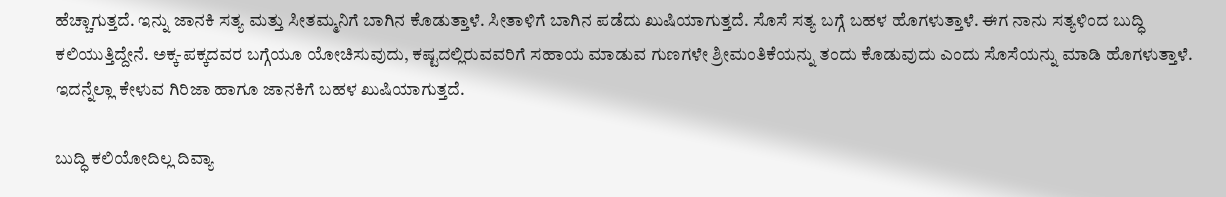ಹೆಚ್ಚಾಗುತ್ತದೆ. ಇನ್ನು ಜಾನಕಿ ಸತ್ಯ ಮತ್ತು ಸೀತಮ್ಮನಿಗೆ ಬಾಗಿನ ಕೊಡುತ್ತಾಳೆ. ಸೀತಾಳಿಗೆ ಬಾಗಿನ ಪಡೆದು ಖುಷಿಯಾಗುತ್ತದೆ. ಸೊಸೆ ಸತ್ಯ ಬಗ್ಗೆ ಬಹಳ ಹೊಗಳುತ್ತಾಳೆ. ಈಗ ನಾನು ಸತ್ಯಳಿಂದ ಬುದ್ಧಿ ಕಲಿಯುತ್ತಿದ್ದೇನೆ. ಅಕ್ಕ-ಪಕ್ಕದವರ ಬಗ್ಗೆಯೂ ಯೋಚಿಸುವುದು, ಕಷ್ಟದಲ್ಲಿರುವವರಿಗೆ ಸಹಾಯ ಮಾಡುವ ಗುಣಗಳೇ ಶ್ರೀಮಂತಿಕೆಯನ್ನು ತಂದು ಕೊಡುವುದು ಎಂದು ಸೊಸೆಯನ್ನು ಮಾಡಿ ಹೊಗಳುತ್ತಾಳೆ. ಇದನ್ನೆಲ್ಲಾ ಕೇಳುವ ಗಿರಿಜಾ ಹಾಗೂ ಜಾನಕಿಗೆ ಬಹಳ ಖುಷಿಯಾಗುತ್ತದೆ.

ಬುದ್ಧಿ ಕಲಿಯೋದಿಲ್ಲ ದಿವ್ಯಾ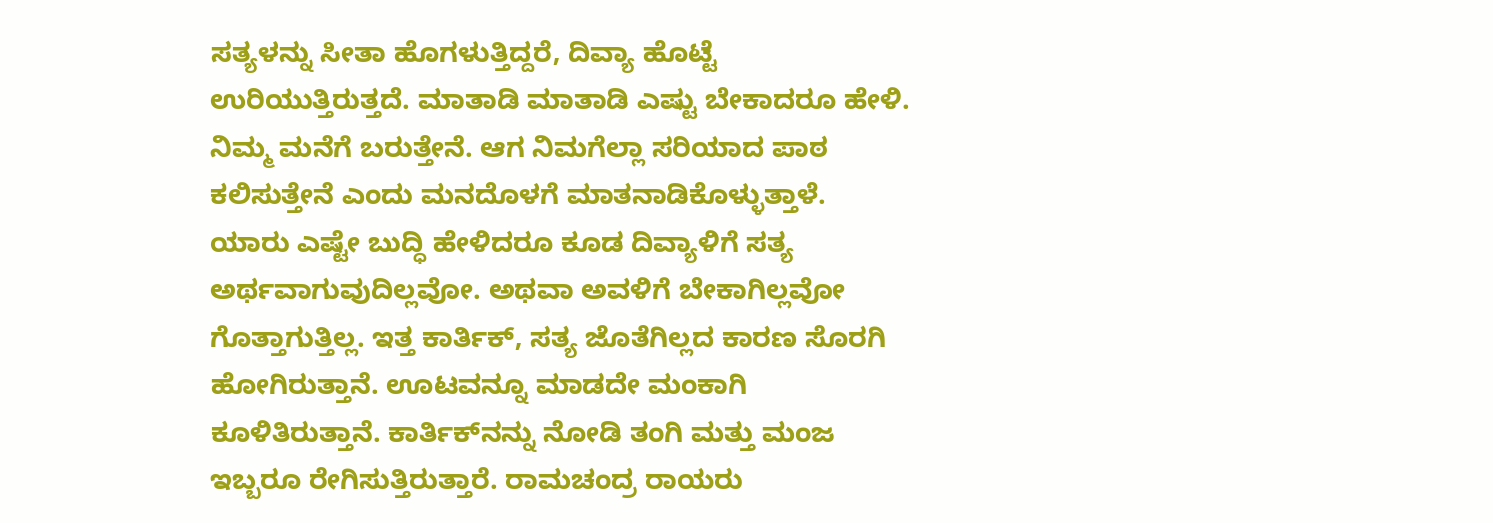ಸತ್ಯಳನ್ನು ಸೀತಾ ಹೊಗಳುತ್ತಿದ್ದರೆ, ದಿವ್ಯಾ ಹೊಟ್ಟೆ ಉರಿಯುತ್ತಿರುತ್ತದೆ. ಮಾತಾಡಿ ಮಾತಾಡಿ ಎಷ್ಟು ಬೇಕಾದರೂ ಹೇಳಿ. ನಿಮ್ಮ ಮನೆಗೆ ಬರುತ್ತೇನೆ. ಆಗ ನಿಮಗೆಲ್ಲಾ ಸರಿಯಾದ ಪಾಠ ಕಲಿಸುತ್ತೇನೆ ಎಂದು ಮನದೊಳಗೆ ಮಾತನಾಡಿಕೊಳ್ಳುತ್ತಾಳೆ. ಯಾರು ಎಷ್ಟೇ ಬುದ್ಧಿ ಹೇಳಿದರೂ ಕೂಡ ದಿವ್ಯಾಳಿಗೆ ಸತ್ಯ ಅರ್ಥವಾಗುವುದಿಲ್ಲವೋ. ಅಥವಾ ಅವಳಿಗೆ ಬೇಕಾಗಿಲ್ಲವೋ ಗೊತ್ತಾಗುತ್ತಿಲ್ಲ. ಇತ್ತ ಕಾರ್ತಿಕ್, ಸತ್ಯ ಜೊತೆಗಿಲ್ಲದ ಕಾರಣ ಸೊರಗಿ ಹೋಗಿರುತ್ತಾನೆ. ಊಟವನ್ನೂ ಮಾಡದೇ ಮಂಕಾಗಿ ಕೂಳಿತಿರುತ್ತಾನೆ. ಕಾರ್ತಿಕ್‌ನನ್ನು ನೋಡಿ ತಂಗಿ ಮತ್ತು ಮಂಜ ಇಬ್ಬರೂ ರೇಗಿಸುತ್ತಿರುತ್ತಾರೆ. ರಾಮಚಂದ್ರ ರಾಯರು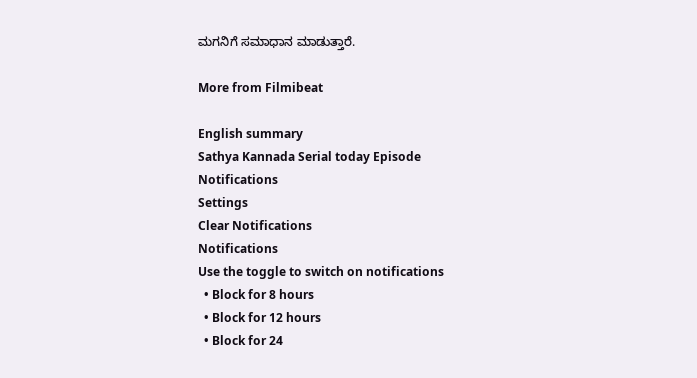ಮಗನಿಗೆ ಸಮಾಧಾನ ಮಾಡುತ್ತಾರೆ.

More from Filmibeat

English summary
Sathya Kannada Serial today Episode
Notifications
Settings
Clear Notifications
Notifications
Use the toggle to switch on notifications
  • Block for 8 hours
  • Block for 12 hours
  • Block for 24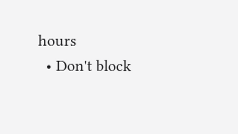hours
  • Don't block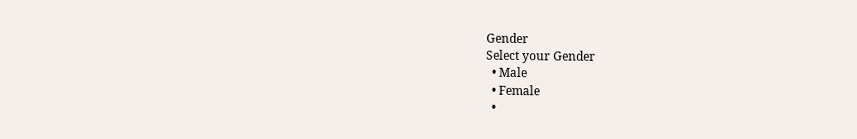Gender
Select your Gender
  • Male
  • Female
  •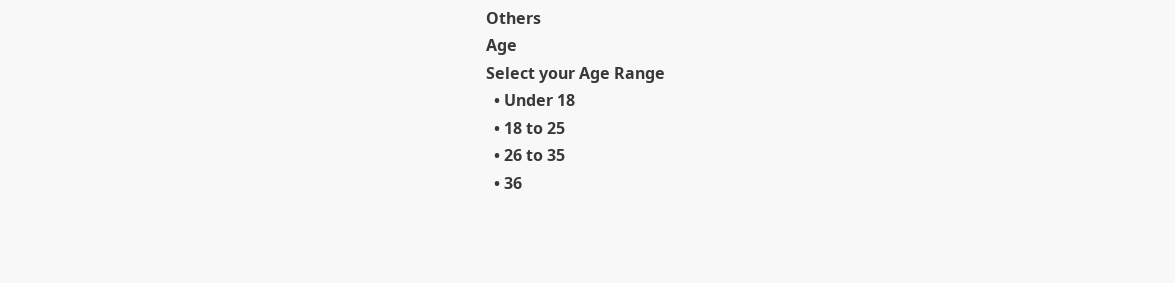Others
Age
Select your Age Range
  • Under 18
  • 18 to 25
  • 26 to 35
  • 36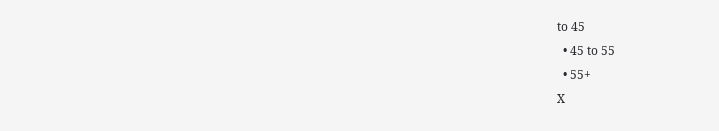to 45
  • 45 to 55
  • 55+
X